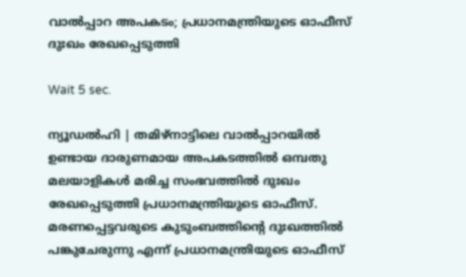വാല്‍പ്പാറ അപകടം; പ്രധാനമന്ത്രിയുടെ ഓഫീസ് ദുഃഖം രേഖപ്പെടുത്തി

Wait 5 sec.

ന്യൂഡല്‍ഹി | തമിഴ്‌നാട്ടിലെ വാല്‍പ്പാറയില്‍ ഉണ്ടായ ദാരുണമായ അപകടത്തില്‍ ഒമ്പതു മലയാളികള്‍ മരിച്ച സംഭവത്തില്‍ ദുഃഖം രേഖപ്പെടുത്തി പ്രധാനമന്ത്രിയുടെ ഓഫീസ്. മരണപ്പെട്ടവരുടെ കുടുംബത്തിന്റെ ദുഃഖത്തില്‍ പങ്കുചേരുന്നു എന്ന് പ്രധാനമന്ത്രിയുടെ ഓഫീസ്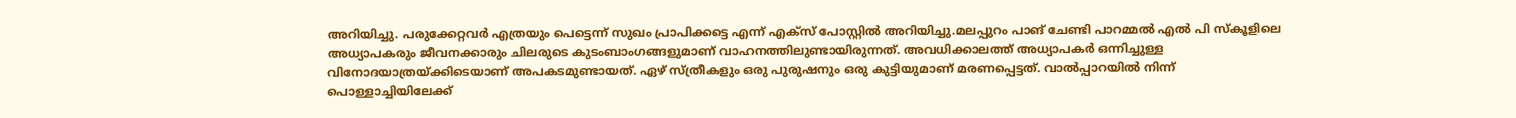അറിയിച്ചു. പരുക്കേറ്റവര്‍ എത്രയും പെട്ടെന്ന് സുഖം പ്രാപിക്കട്ടെ എന്ന് എക്സ് പോസ്റ്റില്‍ അറിയിച്ചു.മലപ്പുറം പാങ് ചേണ്ടി പാറമ്മല്‍ എല്‍ പി സ്‌കൂളിലെ അധ്യാപകരും ജീവനക്കാരും ചിലരുടെ കുടംബാംഗങ്ങളുമാണ് വാഹനത്തിലുണ്ടായിരുന്നത്. അവധിക്കാലത്ത് അധ്യാപകര്‍ ഒന്നിച്ചുള്ള വിനോദയാത്രയ്ക്കിടെയാണ് അപകടമുണ്ടായത്. ഏഴ് സ്ത്രീകളും ഒരു പുരുഷനും ഒരു കുട്ടിയുമാണ് മരണപ്പെട്ടത്. വാല്‍പ്പാറയില്‍ നിന്ന് പൊള്ളാച്ചിയിലേക്ക്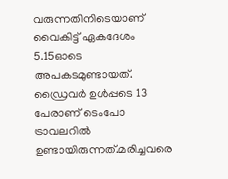വരുന്നതിനിടെയാണ് വൈകിട്ട് ഏകദേശം 5.15ഓടെ അപകടമുണ്ടായത്. ഡ്രൈവര്‍ ഉള്‍പ്പടെ 13 പേരാണ് ടെംപോ ട്രാവലറില്‍ ഉണ്ടായിരുന്നത്.മരിച്ചവരെ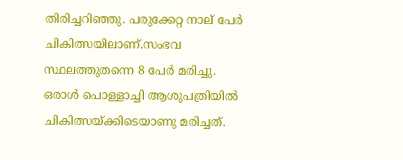തിരിച്ചറിഞ്ഞു. പരുക്കേറ്റ നാല് പേര്‍ ചികിത്സയിലാണ്.സംഭവ സ്ഥലത്തുതന്നെ 8 പേര്‍ മരിച്ചു. ഒരാള്‍ പൊള്ളാച്ചി ആശുപത്രിയില്‍ ചികിത്സയ്ക്കിടെയാണു മരിച്ചത്.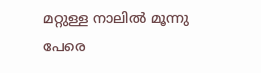മറ്റുള്ള നാലില്‍ മൂന്നു പേരെ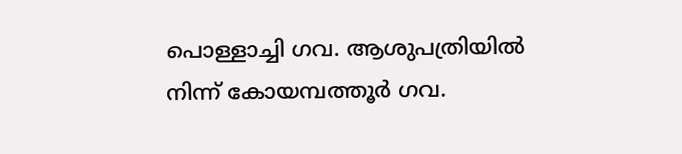പൊള്ളാച്ചി ഗവ. ആശുപത്രിയില്‍ നിന്ന് കോയമ്പത്തൂര്‍ ഗവ.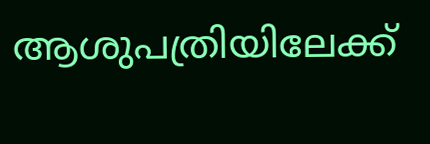ആശുപത്രിയിലേക്ക്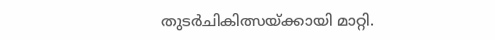തുടര്‍ചികിത്സയ്ക്കായി മാറ്റി.